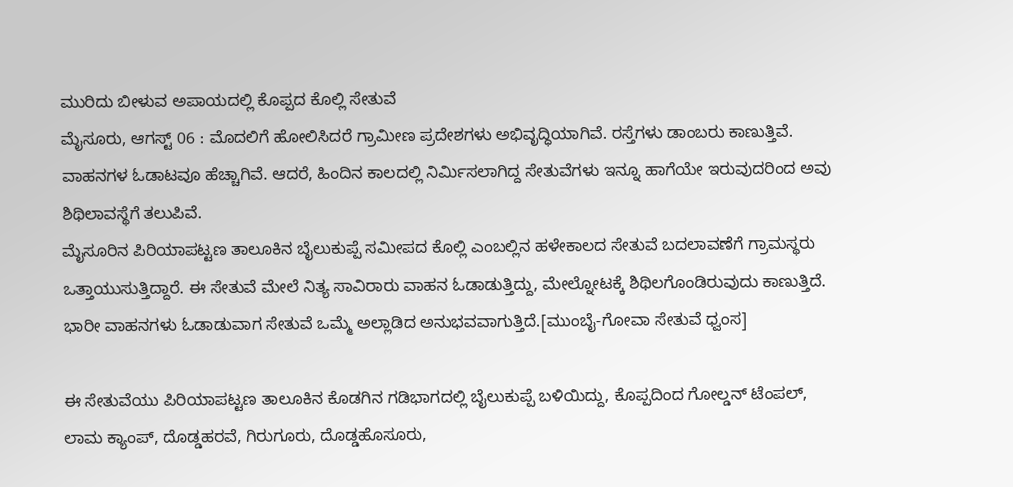ಮುರಿದು ಬೀಳುವ ಅಪಾಯದಲ್ಲಿ ಕೊಪ್ಪದ ಕೊಲ್ಲಿ ಸೇತುವೆ
ಮೈಸೂರು, ಆಗಸ್ಟ್ 06 : ಮೊದಲಿಗೆ ಹೋಲಿಸಿದರೆ ಗ್ರಾಮೀಣ ಪ್ರದೇಶಗಳು ಅಭಿವೃದ್ಧಿಯಾಗಿವೆ. ರಸ್ತೆಗಳು ಡಾಂಬರು ಕಾಣುತ್ತಿವೆ. ವಾಹನಗಳ ಓಡಾಟವೂ ಹೆಚ್ಚಾಗಿವೆ. ಆದರೆ, ಹಿಂದಿನ ಕಾಲದಲ್ಲಿ ನಿರ್ಮಿಸಲಾಗಿದ್ದ ಸೇತುವೆಗಳು ಇನ್ನೂ ಹಾಗೆಯೇ ಇರುವುದರಿಂದ ಅವು ಶಿಥಿಲಾವಸ್ಥೆಗೆ ತಲುಪಿವೆ.
ಮೈಸೂರಿನ ಪಿರಿಯಾಪಟ್ಟಣ ತಾಲೂಕಿನ ಬೈಲುಕುಪ್ಪೆ ಸಮೀಪದ ಕೊಲ್ಲಿ ಎಂಬಲ್ಲಿನ ಹಳೇಕಾಲದ ಸೇತುವೆ ಬದಲಾವಣೆಗೆ ಗ್ರಾಮಸ್ಥರು ಒತ್ತಾಯುಸುತ್ತಿದ್ದಾರೆ. ಈ ಸೇತುವೆ ಮೇಲೆ ನಿತ್ಯ ಸಾವಿರಾರು ವಾಹನ ಓಡಾಡುತ್ತಿದ್ದು, ಮೇಲ್ನೋಟಕ್ಕೆ ಶಿಥಿಲಗೊಂಡಿರುವುದು ಕಾಣುತ್ತಿದೆ. ಭಾರೀ ವಾಹನಗಳು ಓಡಾಡುವಾಗ ಸೇತುವೆ ಒಮ್ಮೆ ಅಲ್ಲಾಡಿದ ಅನುಭವವಾಗುತ್ತಿದೆ.[ಮುಂಬೈ-ಗೋವಾ ಸೇತುವೆ ಧ್ವಂಸ]

ಈ ಸೇತುವೆಯು ಪಿರಿಯಾಪಟ್ಟಣ ತಾಲೂಕಿನ ಕೊಡಗಿನ ಗಡಿಭಾಗದಲ್ಲಿ ಬೈಲುಕುಪ್ಪೆ ಬಳಿಯಿದ್ದು, ಕೊಪ್ಪದಿಂದ ಗೋಲ್ಡನ್ ಟೆಂಪಲ್, ಲಾಮ ಕ್ಯಾಂಪ್, ದೊಡ್ಡಹರವೆ, ಗಿರುಗೂರು, ದೊಡ್ಡಹೊಸೂರು,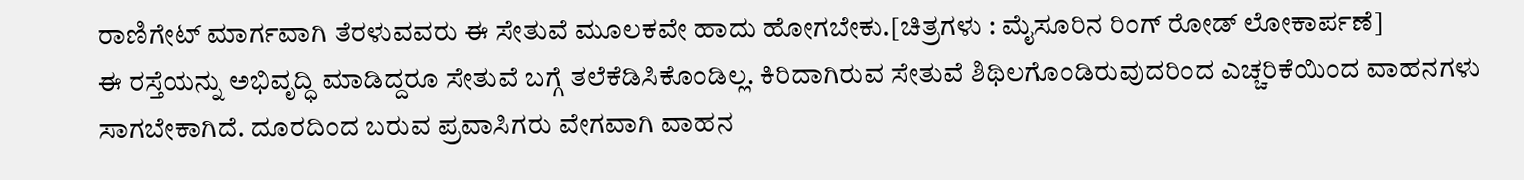ರಾಣಿಗೇಟ್ ಮಾರ್ಗವಾಗಿ ತೆರಳುವವರು ಈ ಸೇತುವೆ ಮೂಲಕವೇ ಹಾದು ಹೋಗಬೇಕು.[ಚಿತ್ರಗಳು : ಮೈಸೂರಿನ ರಿಂಗ್ ರೋಡ್ ಲೋಕಾರ್ಪಣೆ]
ಈ ರಸ್ತೆಯನ್ನು ಅಭಿವೃದ್ಧಿ ಮಾಡಿದ್ದರೂ ಸೇತುವೆ ಬಗ್ಗೆ ತಲೆಕೆಡಿಸಿಕೊಂಡಿಲ್ಲ. ಕಿರಿದಾಗಿರುವ ಸೇತುವೆ ಶಿಥಿಲಗೊಂಡಿರುವುದರಿಂದ ಎಚ್ಚರಿಕೆಯಿಂದ ವಾಹನಗಳು ಸಾಗಬೇಕಾಗಿದೆ. ದೂರದಿಂದ ಬರುವ ಪ್ರವಾಸಿಗರು ವೇಗವಾಗಿ ವಾಹನ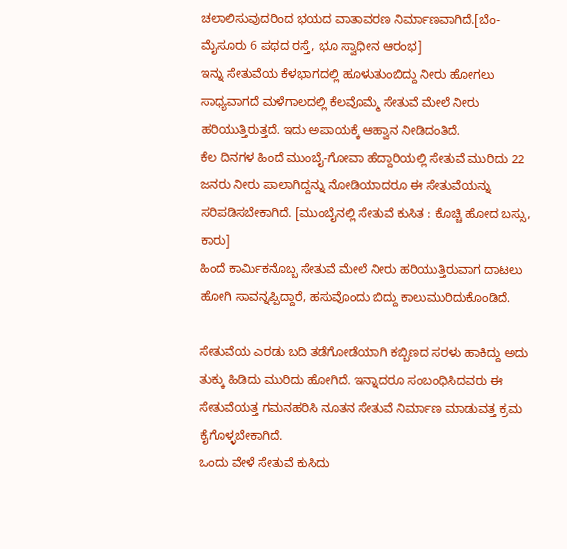ಚಲಾಲಿಸುವುದರಿಂದ ಭಯದ ವಾತಾವರಣ ನಿರ್ಮಾಣವಾಗಿದೆ.[ಬೆಂ-ಮೈಸೂರು 6 ಪಥದ ರಸ್ತೆ, ಭೂ ಸ್ವಾಧೀನ ಆರಂಭ]
ಇನ್ನು ಸೇತುವೆಯ ಕೆಳಭಾಗದಲ್ಲಿ ಹೂಳುತುಂಬಿದ್ದು ನೀರು ಹೋಗಲು ಸಾಧ್ಯವಾಗದೆ ಮಳೆಗಾಲದಲ್ಲಿ ಕೆಲವೊಮ್ಮೆ ಸೇತುವೆ ಮೇಲೆ ನೀರು ಹರಿಯುತ್ತಿರುತ್ತದೆ. ಇದು ಅಪಾಯಕ್ಕೆ ಆಹ್ವಾನ ನೀಡಿದಂತಿದೆ.
ಕೆಲ ದಿನಗಳ ಹಿಂದೆ ಮುಂಬೈ-ಗೋವಾ ಹೆದ್ದಾರಿಯಲ್ಲಿ ಸೇತುವೆ ಮುರಿದು 22 ಜನರು ನೀರು ಪಾಲಾಗಿದ್ದನ್ನು ನೋಡಿಯಾದರೂ ಈ ಸೇತುವೆಯನ್ನು ಸರಿಪಡಿಸಬೇಕಾಗಿದೆ. [ಮುಂಬೈನಲ್ಲಿ ಸೇತುವೆ ಕುಸಿತ : ಕೊಚ್ಚಿ ಹೋದ ಬಸ್ಸು, ಕಾರು]
ಹಿಂದೆ ಕಾರ್ಮಿಕನೊಬ್ಬ ಸೇತುವೆ ಮೇಲೆ ನೀರು ಹರಿಯುತ್ತಿರುವಾಗ ದಾಟಲು ಹೋಗಿ ಸಾವನ್ನಪ್ಪಿದ್ದಾರೆ, ಹಸುವೊಂದು ಬಿದ್ದು ಕಾಲುಮುರಿದುಕೊಂಡಿದೆ.

ಸೇತುವೆಯ ಎರಡು ಬದಿ ತಡೆಗೋಡೆಯಾಗಿ ಕಬ್ಬಿಣದ ಸರಳು ಹಾಕಿದ್ದು ಅದು ತುಕ್ಕು ಹಿಡಿದು ಮುರಿದು ಹೋಗಿದೆ. ಇನ್ನಾದರೂ ಸಂಬಂಧಿಸಿದವರು ಈ ಸೇತುವೆಯತ್ತ ಗಮನಹರಿಸಿ ನೂತನ ಸೇತುವೆ ನಿರ್ಮಾಣ ಮಾಡುವತ್ತ ಕ್ರಮ ಕೈಗೊಳ್ಳಬೇಕಾಗಿದೆ.
ಒಂದು ವೇಳೆ ಸೇತುವೆ ಕುಸಿದು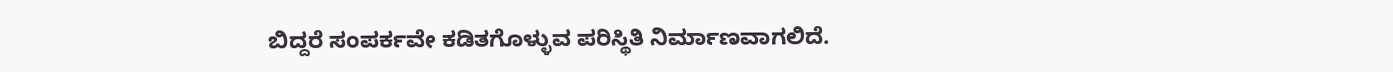ಬಿದ್ದರೆ ಸಂಪರ್ಕವೇ ಕಡಿತಗೊಳ್ಳುವ ಪರಿಸ್ಥಿತಿ ನಿರ್ಮಾಣವಾಗಲಿದೆ.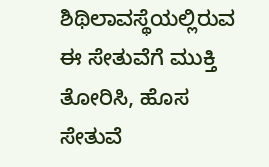ಶಿಥಿಲಾವಸ್ಥೆಯಲ್ಲಿರುವ ಈ ಸೇತುವೆಗೆ ಮುಕ್ತಿ ತೋರಿಸಿ, ಹೊಸ ಸೇತುವೆ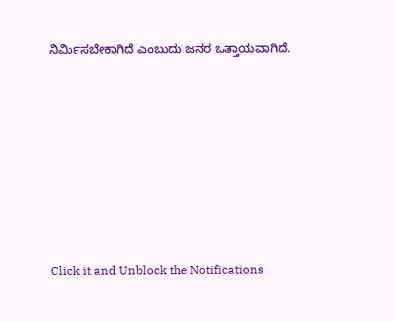ನಿರ್ಮಿಸಬೇಕಾಗಿದೆ ಎಂಬುದು ಜನರ ಒತ್ತಾಯವಾಗಿದೆ.












Click it and Unblock the Notifications